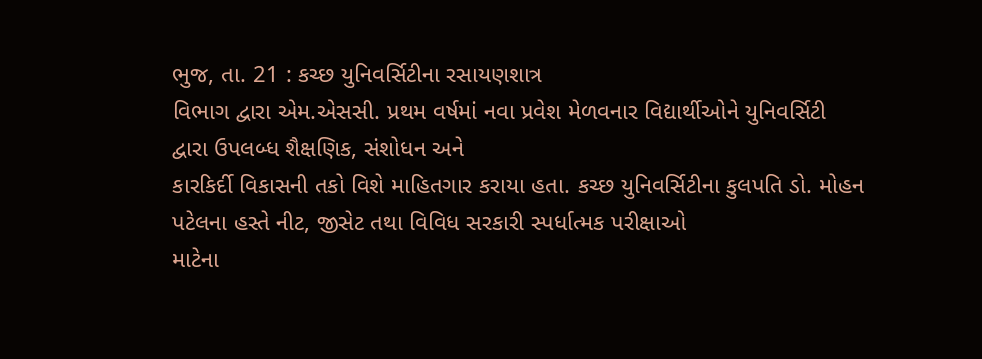ભુજ, તા. 21 : કચ્છ યુનિવર્સિટીના રસાયણશાત્ર
વિભાગ દ્વારા એમ.એસસી. પ્રથમ વર્ષમાં નવા પ્રવેશ મેળવનાર વિદ્યાર્થીઓને યુનિવર્સિટી
દ્વારા ઉપલબ્ધ શૈક્ષણિક, સંશોધન અને
કારકિર્દી વિકાસની તકો વિશે માહિતગાર કરાયા હતા. કચ્છ યુનિવર્સિટીના કુલપતિ ડો. મોહન
પટેલના હસ્તે નીટ, જીસેટ તથા વિવિધ સરકારી સ્પર્ધાત્મક પરીક્ષાઓ
માટેના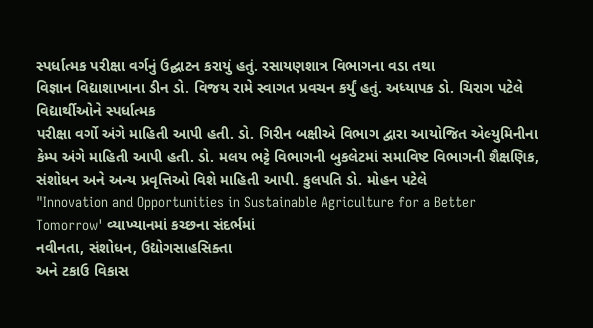સ્પર્ધાત્મક પરીક્ષા વર્ગનું ઉદ્ઘાટન કરાયું હતું. રસાયણશાત્ર વિભાગના વડા તથા
વિજ્ઞાન વિદ્યાશાખાના ડીન ડો. વિજય રામે સ્વાગત પ્રવચન કર્યું હતું. અધ્યાપક ડો. ચિરાગ પટેલે વિદ્યાર્થીઓને સ્પર્ધાત્મક
પરીક્ષા વર્ગો અંગે માહિતી આપી હતી. ડો. ગિરીન બક્ષીએ વિભાગ દ્વારા આયોજિત એલ્યુમિનીના
કેમ્પ અંગે માહિતી આપી હતી. ડો. મલય ભટ્ટે વિભાગની બુકલેટમાં સમાવિષ્ટ વિભાગની શૈક્ષણિક,
સંશોધન અને અન્ય પ્રવૃત્તિઓ વિશે માહિતી આપી. કુલપતિ ડો. મોહન પટેલે
"Innovation and Opportunities in Sustainable Agriculture for a Better
Tomorrow' વ્યાખ્યાનમાં કચ્છના સંદર્ભમાં
નવીનતા, સંશોધન, ઉદ્યોગસાહસિક્તા
અને ટકાઉ વિકાસ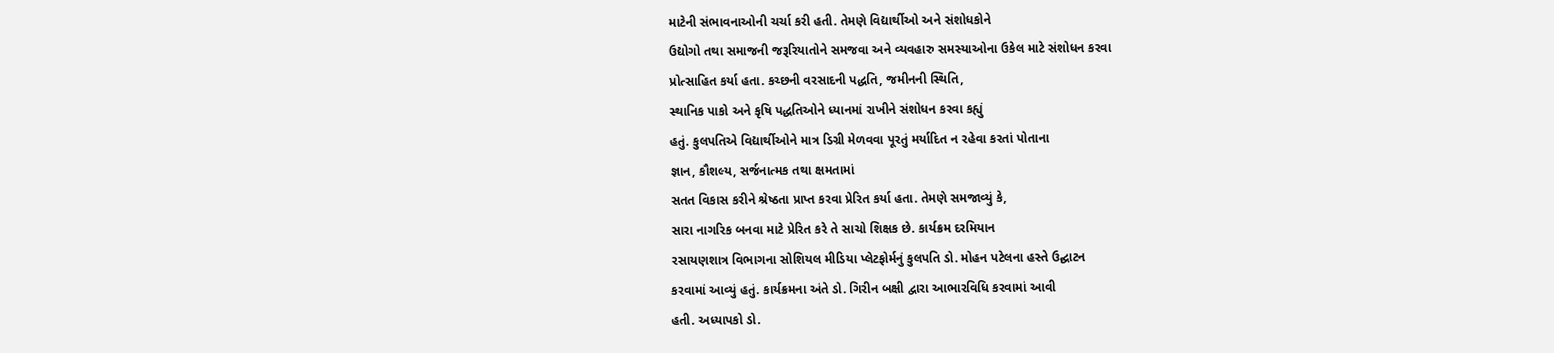માટેની સંભાવનાઓની ચર્ચા કરી હતી. તેમણે વિદ્યાર્થીઓ અને સંશોધકોને
ઉદ્યોગો તથા સમાજની જરૂરિયાતોને સમજવા અને વ્યવહારુ સમસ્યાઓના ઉકેલ માટે સંશોધન કરવા
પ્રોત્સાહિત કર્યા હતા. કચ્છની વરસાદની પદ્ધતિ, જમીનની સ્થિતિ,
સ્થાનિક પાકો અને કૃષિ પદ્ધતિઓને ધ્યાનમાં રાખીને સંશોધન કરવા કહ્યું
હતું. કુલપતિએ વિદ્યાર્થીઓને માત્ર ડિગ્રી મેળવવા પૂરતું મર્યાદિત ન રહેવા કરતાં પોતાના
જ્ઞાન, કૌશલ્ય, સર્જનાત્મક તથા ક્ષમતામાં
સતત વિકાસ કરીને શ્રેષ્ઠતા પ્રાપ્ત કરવા પ્રેરિત કર્યા હતા. તેમણે સમજાવ્યું કે,
સારા નાગરિક બનવા માટે પ્રેરિત કરે તે સાચો શિક્ષક છે. કાર્યક્રમ દરમિયાન
રસાયણશાત્ર વિભાગના સોશિયલ મીડિયા પ્લેટફોર્મનું કુલપતિ ડો. મોહન પટેલના હસ્તે ઉદ્ઘાટન
કરવામાં આવ્યું હતું. કાર્યક્રમના અંતે ડો. ગિરીન બક્ષી દ્વારા આભારવિધિ કરવામાં આવી
હતી. અધ્યાપકો ડો.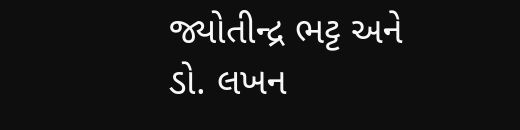જ્યોતીન્દ્ર ભટ્ટ અને ડો. લખન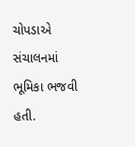ચોપડાએ સંચાલનમાં ભૂમિકા ભજવી હતી.